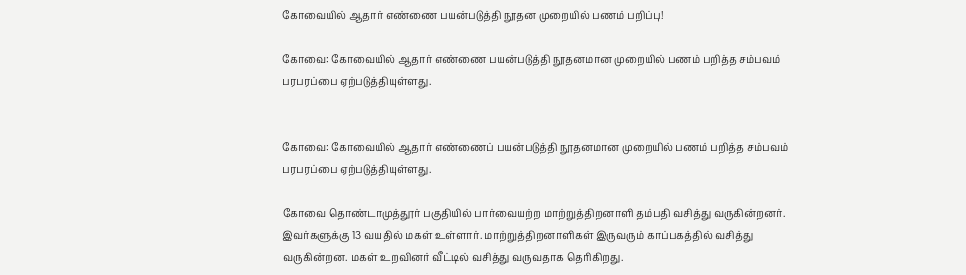கோவையில் ஆதார் எண்ணை பயன்படுத்தி நூதன முறையில் பணம் பறிப்பு!

கோவை: கோவையில் ஆதார் எண்ணை பயன்படுத்தி நூதனமான முறையில் பணம் பறித்த சம்பவம் பரபரப்பை ஏற்படுத்தியுள்ளது.


கோவை: கோவையில் ஆதார் எண்ணைப் பயன்படுத்தி நூதனமான முறையில் பணம் பறித்த சம்பவம் பரபரப்பை ஏற்படுத்தியுள்ளது.

கோவை தொண்டாமுத்தூர் பகுதியில் பார்வையற்ற மாற்றுத்திறனாளி தம்பதி வசித்து வருகின்றனர். இவர்களுக்கு 13 வயதில் மகள் உள்ளார். மாற்றுத்திறனாளிகள் இருவரும் காப்பகத்தில் வசித்து வருகின்றன. மகள் உறவினர் வீட்டில் வசித்து வருவதாக தெரிகிறது.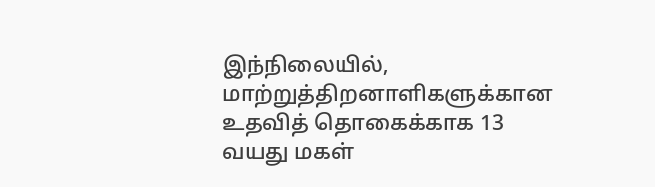இந்நிலையில், மாற்றுத்திறனாளிகளுக்கான உதவித் தொகைக்காக 13 வயது மகள்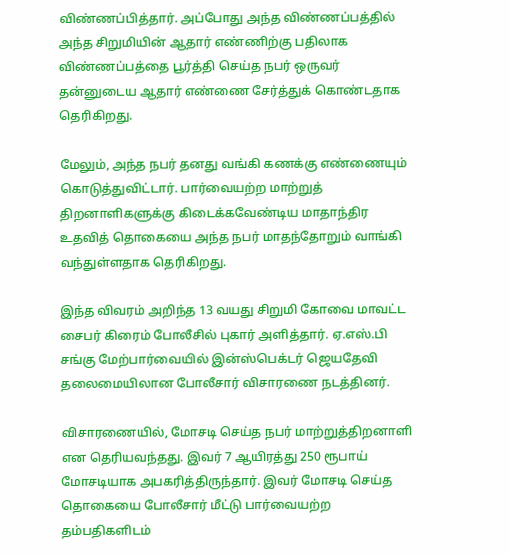விண்ணப்பித்தார். அப்போது அந்த விண்ணப்பத்தில் அந்த சிறுமியின் ஆதார் எண்ணிற்கு பதிலாக விண்ணப்பத்தை பூர்த்தி செய்த நபர் ஒருவர் தன்னுடைய ஆதார் எண்ணை சேர்த்துக் கொண்டதாக தெரிகிறது.

மேலும், அந்த நபர் தனது வங்கி கணக்கு எண்ணையும் கொடுத்துவிட்டார். பார்வையற்ற மாற்றுத் திறனாளிகளுக்கு கிடைக்கவேண்டிய மாதாந்திர உதவித் தொகையை அந்த நபர் மாதந்தோறும் வாங்கி வந்துள்ளதாக தெரிகிறது.

இந்த விவரம் அறிந்த 13 வயது சிறுமி கோவை மாவட்ட சைபர் கிரைம் போலீசில் புகார் அளித்தார். ஏ.எஸ்.பி சங்கு மேற்பார்வையில் இன்ஸ்பெக்டர் ஜெயதேவி தலைமையிலான போலீசார் விசாரணை நடத்தினர்.

விசாரணையில், மோசடி செய்த நபர் மாற்றுத்திறனாளி என தெரியவந்தது. இவர் 7 ஆயிரத்து 250 ரூபாய் மோசடியாக அபகரித்திருந்தார். இவர் மோசடி செய்த தொகையை போலீசார் மீட்டு பார்வையற்ற தம்பதிகளிடம்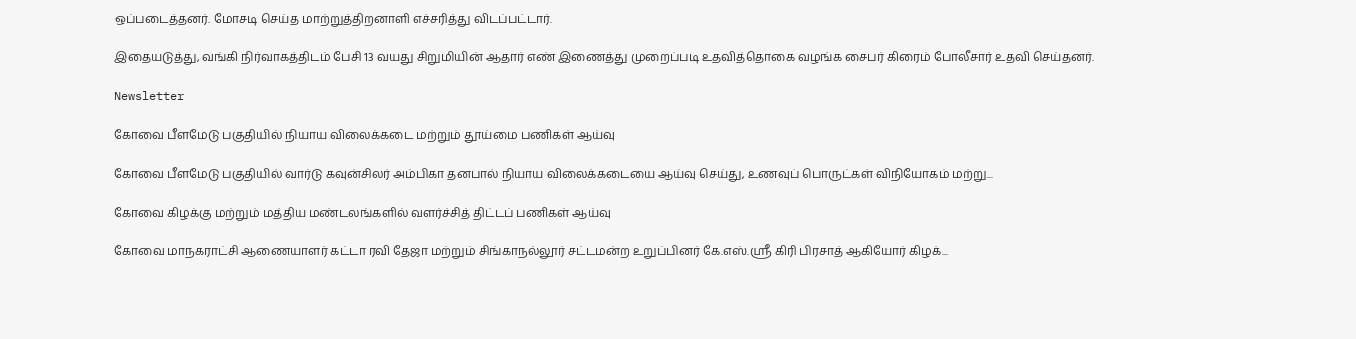ஒப்படைத்தனர். மோசடி செய்த மாற்றுத்திறனாளி எச்சரித்து விடப்பட்டார்.

இதையடுத்து, வங்கி நிர்வாகத்திடம் பேசி 13 வயது சிறுமியின் ஆதார் எண் இணைத்து முறைப்படி உதவித்தொகை வழங்க சைபர் கிரைம் போலீசார் உதவி செய்தனர்.

Newsletter

கோவை பீளமேடு பகுதியில் நியாய விலைக்கடை மற்றும் தூய்மை பணிகள் ஆய்வு

கோவை பீளமேடு பகுதியில் வார்டு கவுன்சிலர் அம்பிகா தனபால் நியாய விலைக்கடையை ஆய்வு செய்து, உணவுப் பொருட்கள் விநியோகம் மற்று...

கோவை கிழக்கு மற்றும் மத்திய மண்டலங்களில் வளர்ச்சித் திட்டப் பணிகள் ஆய்வு

கோவை மாநகராட்சி ஆணையாளர் கட்டா ரவி தேஜா மற்றும் சிங்காநல்லூர் சட்டமன்ற உறுப்பினர் கே.எஸ்.ஸ்ரீ கிரி பிரசாத் ஆகியோர் கிழக்...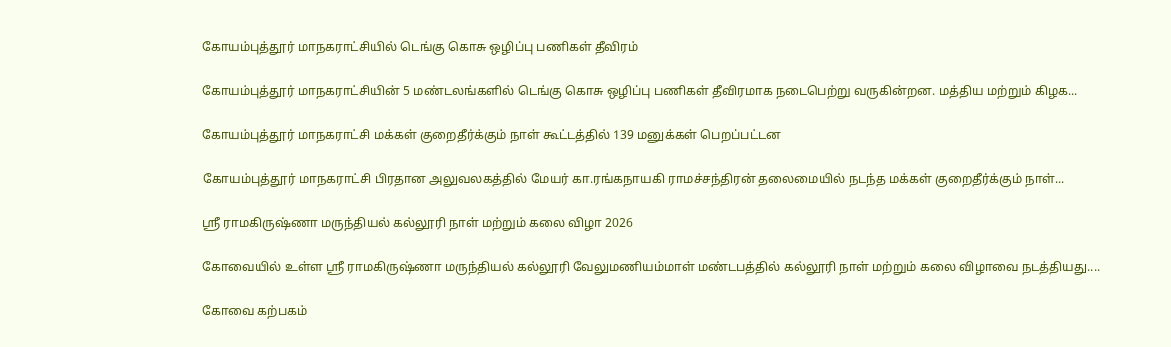கோயம்புத்தூர் மாநகராட்சியில் டெங்கு கொசு ஒழிப்பு பணிகள் தீவிரம்

கோயம்புத்தூர் மாநகராட்சியின் 5 மண்டலங்களில் டெங்கு கொசு ஒழிப்பு பணிகள் தீவிரமாக நடைபெற்று வருகின்றன. மத்திய மற்றும் கிழக...

கோயம்புத்தூர் மாநகராட்சி மக்கள் குறைதீர்க்கும் நாள் கூட்டத்தில் 139 மனுக்கள் பெறப்பட்டன

கோயம்புத்தூர் மாநகராட்சி பிரதான அலுவலகத்தில் மேயர் கா.ரங்கநாயகி ராமச்சந்திரன் தலைமையில் நடந்த மக்கள் குறைதீர்க்கும் நாள்...

ஸ்ரீ ராமகிருஷ்ணா மருந்தியல் கல்லூரி நாள் மற்றும் கலை விழா 2026

கோவையில் உள்ள ஸ்ரீ ராமகிருஷ்ணா மருந்தியல் கல்லூரி வேலுமணியம்மாள் மண்டபத்தில் கல்லூரி நாள் மற்றும் கலை விழாவை நடத்தியது....

கோவை கற்பகம்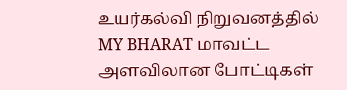உயர்கல்வி நிறுவனத்தில் MY BHARAT மாவட்ட அளவிலான போட்டிகள்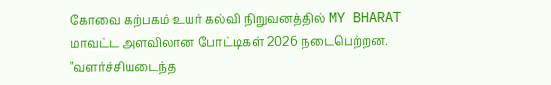கோவை கற்பகம் உயர் கல்வி நிறுவனத்தில் MY BHARAT மாவட்ட அளவிலான போட்டிகள் 2026 நடைபெற்றன. "வளர்ச்சியடைந்த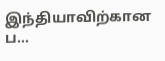இந்தியாவிற்கான ப...